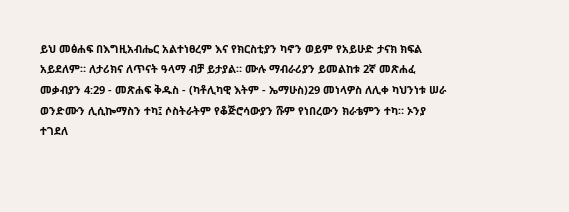ይህ መፅሐፍ በእግዚአብሔር አልተነፀረም እና የክርስቲያን ካኖን ወይም የአይሁድ ታናክ ክፍል አይደለም። ለታሪክና ለጥናት ዓላማ ብቻ ይታያል። ሙሉ ማብራሪያን ይመልከቱ 2ኛ መጽሐፈ መቃብያን 4:29 - መጽሐፍ ቅዱስ - (ካቶሊካዊ እትም - ኤማሁስ)29 መነላዎስ ለሊቀ ካህንነቱ ሠራ ወንድሙን ሊሲኰማስን ተካ፤ ሶስትራትም የቆጅሮሳውያን ሹም የነበረውን ክራቴምን ተካ። ኦንያ ተገደለ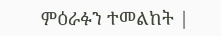ምዕራፉን ተመልከት |